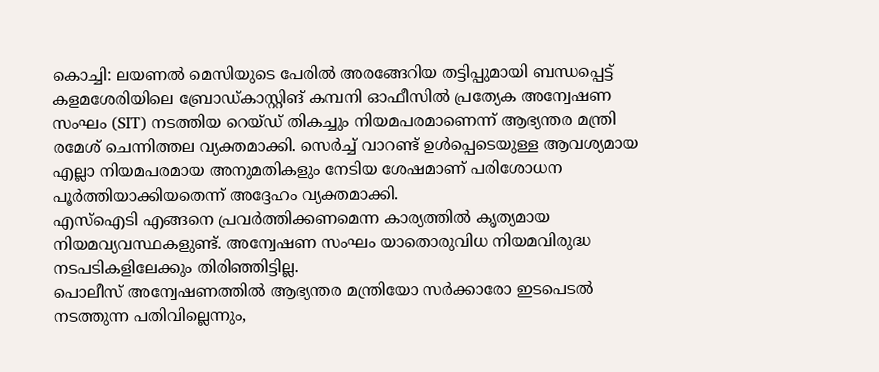കൊച്ചി: ലയണൽ മെസിയുടെ പേരിൽ അരങ്ങേറിയ തട്ടിപ്പുമായി ബന്ധപ്പെട്ട് കളമശേരിയിലെ ബ്രോഡ്കാസ്റ്റിങ് കമ്പനി ഓഫീസിൽ പ്രത്യേക അന്വേഷണ സംഘം (SIT) നടത്തിയ റെയ്ഡ് തികച്ചും നിയമപരമാണെന്ന് ആഭ്യന്തര മന്ത്രി രമേശ് ചെന്നിത്തല വ്യക്തമാക്കി. സെർച്ച് വാറണ്ട് ഉൾപ്പെടെയുള്ള ആവശ്യമായ എല്ലാ നിയമപരമായ അനുമതികളും നേടിയ ശേഷമാണ് പരിശോധന പൂർത്തിയാക്കിയതെന്ന് അദ്ദേഹം വ്യക്തമാക്കി.
എസ്ഐടി എങ്ങനെ പ്രവർത്തിക്കണമെന്ന കാര്യത്തിൽ കൃത്യമായ നിയമവ്യവസ്ഥകളുണ്ട്. അന്വേഷണ സംഘം യാതൊരുവിധ നിയമവിരുദ്ധ നടപടികളിലേക്കും തിരിഞ്ഞിട്ടില്ല.
പൊലീസ് അന്വേഷണത്തിൽ ആഭ്യന്തര മന്ത്രിയോ സർക്കാരോ ഇടപെടൽ നടത്തുന്ന പതിവില്ലെന്നും,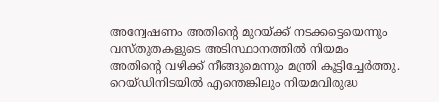അന്വേഷണം അതിന്റെ മുറയ്ക്ക് നടക്കട്ടെയെന്നും വസ്തുതകളുടെ അടിസ്ഥാനത്തിൽ നിയമം അതിന്റെ വഴിക്ക് നീങ്ങുമെന്നും മന്ത്രി കൂട്ടിച്ചേർത്തു. റെയ്ഡിനിടയിൽ എന്തെങ്കിലും നിയമവിരുദ്ധ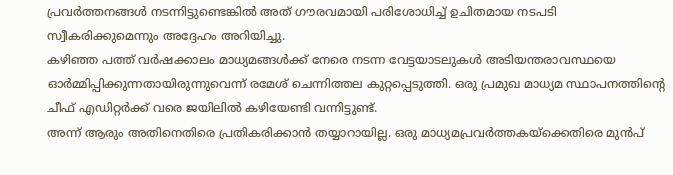പ്രവർത്തനങ്ങൾ നടന്നിട്ടുണ്ടെങ്കിൽ അത് ഗൗരവമായി പരിശോധിച്ച് ഉചിതമായ നടപടി സ്വീകരിക്കുമെന്നും അദ്ദേഹം അറിയിച്ചു.
കഴിഞ്ഞ പത്ത് വർഷക്കാലം മാധ്യമങ്ങൾക്ക് നേരെ നടന്ന വേട്ടയാടലുകൾ അടിയന്തരാവസ്ഥയെ ഓർമ്മിപ്പിക്കുന്നതായിരുന്നുവെന്ന് രമേശ് ചെന്നിത്തല കുറ്റപ്പെടുത്തി. ഒരു പ്രമുഖ മാധ്യമ സ്ഥാപനത്തിന്റെ ചീഫ് എഡിറ്റർക്ക് വരെ ജയിലിൽ കഴിയേണ്ടി വന്നിട്ടുണ്ട്.
അന്ന് ആരും അതിനെതിരെ പ്രതികരിക്കാൻ തയ്യാറായില്ല. ഒരു മാധ്യമപ്രവർത്തകയ്ക്കെതിരെ മുൻപ്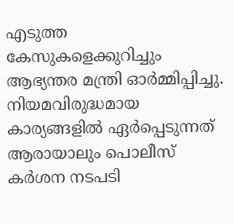എടുത്ത കേസുകളെക്കുറിച്ചും ആഭ്യന്തര മന്ത്രി ഓർമ്മിപ്പിച്ചു.
നിയമവിരുദ്ധമായ കാര്യങ്ങളിൽ ഏർപ്പെടുന്നത് ആരായാലും പൊലീസ് കർശന നടപടി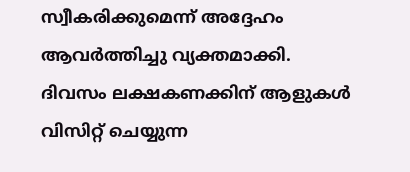സ്വീകരിക്കുമെന്ന് അദ്ദേഹം ആവർത്തിച്ചു വ്യക്തമാക്കി.
ദിവസം ലക്ഷകണക്കിന് ആളുകൾ വിസിറ്റ് ചെയ്യുന്ന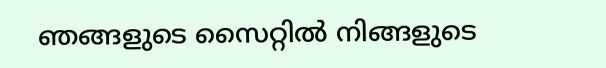ഞങ്ങളുടെ സൈറ്റിൽ നിങ്ങളുടെ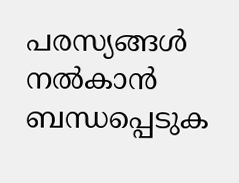പരസ്യങ്ങൾ നൽകാൻ ബന്ധപ്പെടുക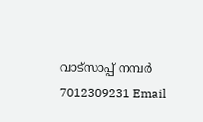വാട്സാപ്പ് നമ്പർ 7012309231 Email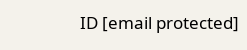ID [email protected]